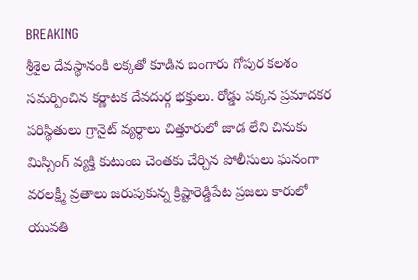BREAKING
శ్రీశైల దేవస్థానంకి లక్కతో కూడిన బంగారు గోపుర కలశం సమర్పించిన కర్ణాటక దేవదుర్గ భక్తులు. రోడ్డు పక్కన ప్రమాదకర పరిస్థితులు గ్రానైట్ వ్యర్ధాలు చిత్తూరులో జాడ లేని చినుకు మిస్సింగ్ వ్యక్తి కుటుంబ చెంతకు చేర్చిన పోలీసులు ఘనంగా వరలక్ష్మీ వ్రతాలు జరుపుకున్న క్రిష్టారెడ్డిపేట ప్రజలు కారులో యువతి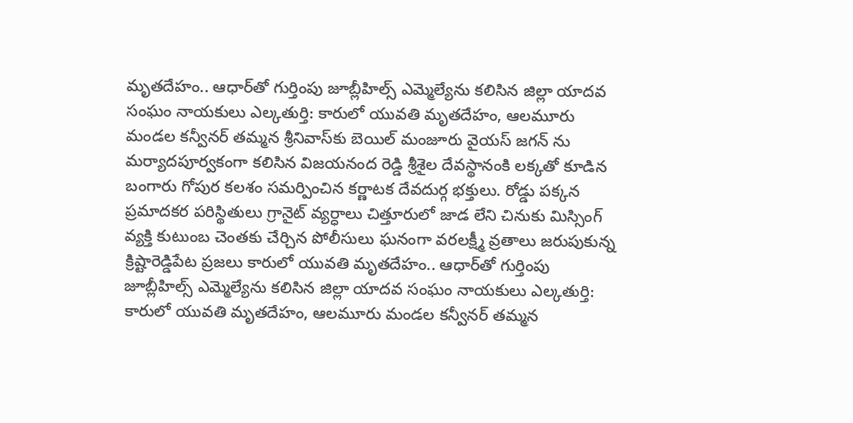మృతదేహం.. ఆధార్‌తో గుర్తింపు జూబ్లీహిల్స్ ఎమ్మెల్యేను కలిసిన జిల్లా యాదవ సంఘం నాయకులు ఎల్కతుర్తి: కారులో యువతి మృతదేహం, ఆలమూరు మండల కన్వీనర్ తమ్మన శ్రీనివాస్‌కు బెయిల్ మంజూరు వైయస్ జగన్ ను మర్యాదపూర్వకంగా కలిసిన విజయనంద రెడ్డి శ్రీశైల దేవస్థానంకి లక్కతో కూడిన బంగారు గోపుర కలశం సమర్పించిన కర్ణాటక దేవదుర్గ భక్తులు. రోడ్డు పక్కన ప్రమాదకర పరిస్థితులు గ్రానైట్ వ్యర్ధాలు చిత్తూరులో జాడ లేని చినుకు మిస్సింగ్ వ్యక్తి కుటుంబ చెంతకు చేర్చిన పోలీసులు ఘనంగా వరలక్ష్మీ వ్రతాలు జరుపుకున్న క్రిష్టారెడ్డిపేట ప్రజలు కారులో యువతి మృతదేహం.. ఆధార్‌తో గుర్తింపు జూబ్లీహిల్స్ ఎమ్మెల్యేను కలిసిన జిల్లా యాదవ సంఘం నాయకులు ఎల్కతుర్తి: కారులో యువతి మృతదేహం, ఆలమూరు మండల కన్వీనర్ తమ్మన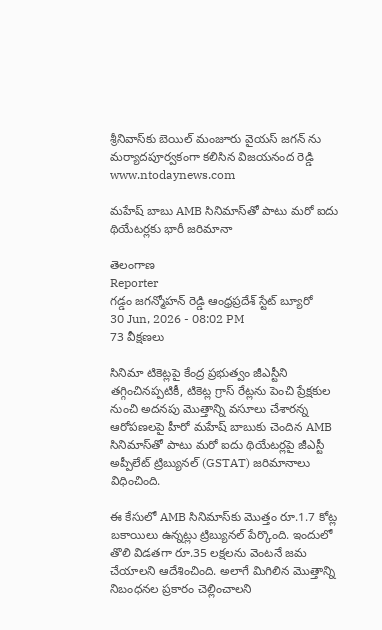శ్రీనివాస్‌కు బెయిల్ మంజూరు వైయస్ జగన్ ను మర్యాదపూర్వకంగా కలిసిన విజయనంద రెడ్డి
www.ntodaynews.com

మహేష్ బాబు AMB సినిమాస్‌తో పాటు మరో ఐదు థియేటర్లకు భారీ జరిమానా

తెలంగాణ
Reporter
గడ్డం జగన్మోహన్ రెడ్డి ఆంధ్రప్రదేశ్ స్టేట్ బ్యూరో
30 Jun, 2026 - 08:02 PM
73 వీక్షణలు

సినిమా టికెట్లపై కేంద్ర ప్రభుత్వం జీఎస్టీని తగ్గించినప్పటికీ, టికెట్ల గ్రాస్ రేట్లను పెంచి ప్రేక్షకుల నుంచి అదనపు మొత్తాన్ని వసూలు చేశారన్న ఆరోపణలపై హీరో మహేష్ బాబుకు చెందిన AMB సినిమాస్‌తో పాటు మరో ఐదు థియేటర్లపై జీఎస్టీ అప్పీలేట్ ట్రిబ్యునల్ (GSTAT) జరిమానాలు విధించింది.

ఈ కేసులో AMB సినిమాస్‌కు మొత్తం రూ.1.7 కోట్ల బకాయిలు ఉన్నట్లు ట్రిబ్యునల్ పేర్కొంది. ఇందులో తొలి విడతగా రూ.35 లక్షలను వెంటనే జమ చేయాలని ఆదేశించింది. అలాగే మిగిలిన మొత్తాన్ని నిబంధనల ప్రకారం చెల్లించాలని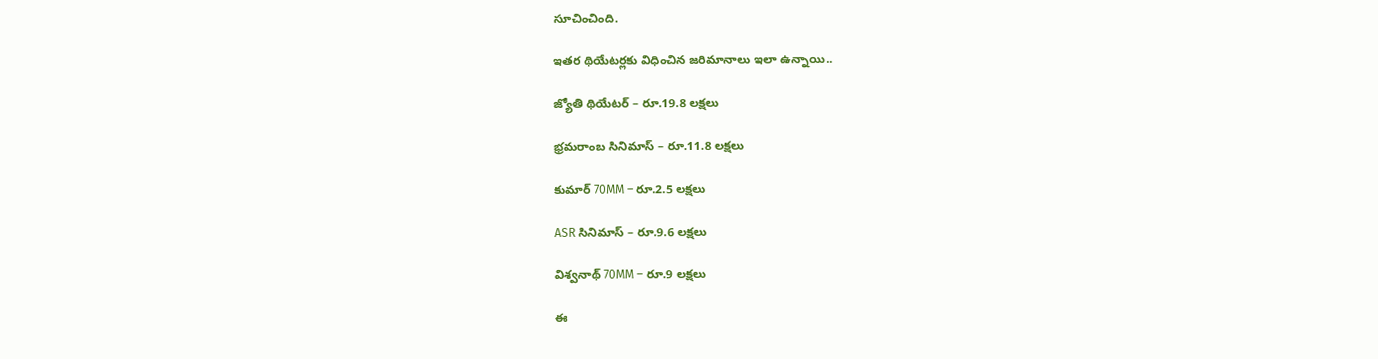సూచించింది.

ఇతర థియేటర్లకు విధించిన జరిమానాలు ఇలా ఉన్నాయి..

జ్యోతి థియేటర్ – రూ.19.8 లక్షలు

భ్రమరాంబ సినిమాస్ – రూ.11.8 లక్షలు

కుమార్ 70MM – రూ.2.5 లక్షలు

ASR సినిమాస్ – రూ.9.6 లక్షలు

విశ్వనాథ్ 70MM – రూ.9 లక్షలు

ఈ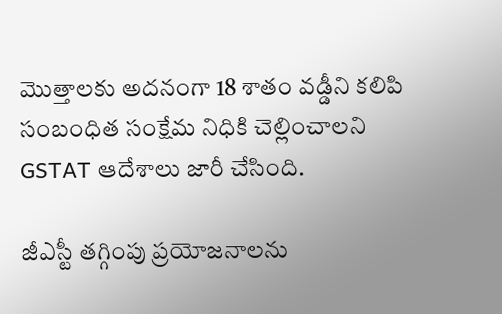మొత్తాలకు అదనంగా 18 శాతం వడ్డీని కలిపి సంబంధిత సంక్షేమ నిధికి చెల్లించాలని GSTAT ఆదేశాలు జారీ చేసింది.

జీఎస్టీ తగ్గింపు ప్రయోజనాలను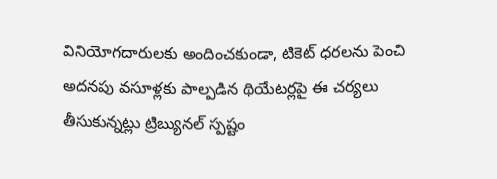వినియోగదారులకు అందించకుండా, టికెట్ ధరలను పెంచి అదనపు వసూళ్లకు పాల్పడిన థియేటర్లపై ఈ చర్యలు తీసుకున్నట్లు ట్రిబ్యునల్ స్పష్టం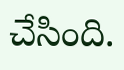చేసింది.